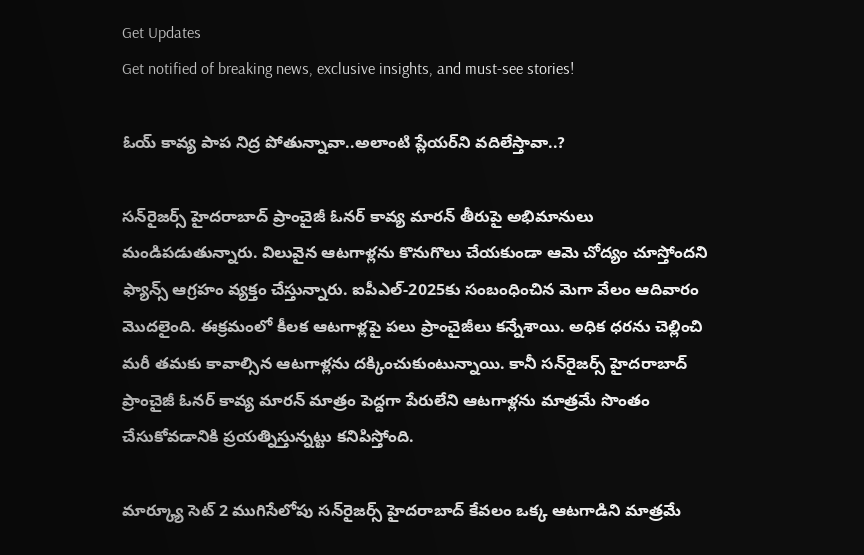Get Updates
Get notified of breaking news, exclusive insights, and must-see stories!

ఓయ్ కావ్య పాప నిద్ర పోతున్నావా..అలాంటి ప్లేయర్‌ని వదిలేస్తావా..?

సన్‌రైజర్స్ హైదరాబాద్‌ ప్రాంచైజీ ఓనర్ కావ్య మారన్‌ తీరుపై అభిమానులు మండిపడుతున్నారు. విలువైన ఆటగాళ్లను కొనుగొలు చేయకుండా ఆమె చోద్యం చూస్తోందని ఫ్యాన్స్ ఆగ్రహం వ్యక్తం చేస్తున్నారు. ఐపీఎల్-2025కు సంబంధించిన మెగా వేలం ఆదివారం మొదలైంది. ఈక్రమంలో కీలక ఆటగాళ్లపై పలు ప్రాంచైజీలు కన్నేశాయి. అధిక ధరను చెల్లించి మరీ తమకు కావాల్సిన ఆటగాళ్లను దక్కించుకుంటున్నాయి. కానీ సన్‌రైజర్స్ హైదరాబాద్‌ ప్రాంచైజీ ఓనర్ కావ్య మారన్‌ మాత్రం పెద్దగా పేరులేని ఆటగాళ్లను మాత్రమే సొంతం చేసుకోవడానికి ప్రయత్నిస్తున్నట్టు కనిపిస్తోంది.

మార్క్యూ సెట్ 2 ముగిసేలోపు సన్‌రైజర్స్ హైదరాబాద్‌ కేవలం ఒక్క ఆటగాడిని మాత్రమే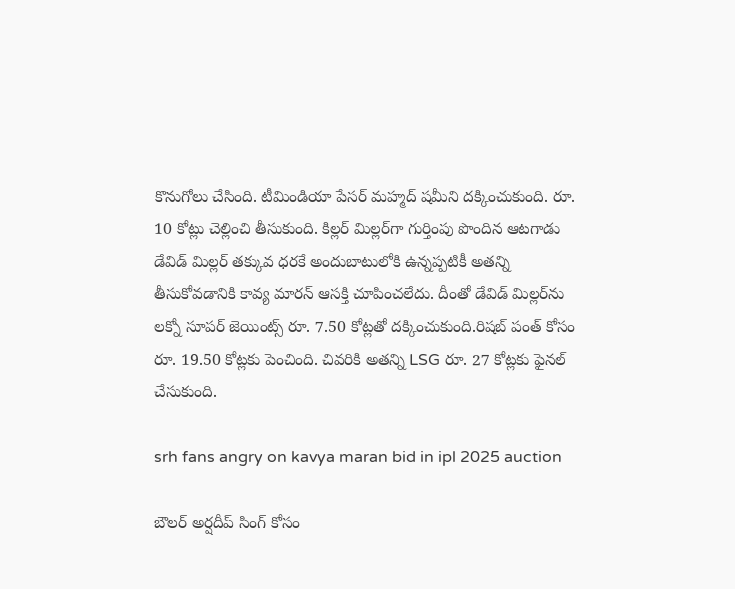కొనుగోలు చేసింది. టీమిండియా పేసర్ మహ్మద్ షమీని దక్కించుకుంది. రూ. 10 కోట్లు చెల్లించి తీసుకుంది. కిల్లర్ మిల్లర్‌గా గుర్తింపు పొందిన ఆటగాడు డేవిడ్ మిల్లర్‌ తక్కువ ధరకే అందుబాటులోకి ఉన్నప్పటికీ అతన్ని తీసుకోవడానికి కావ్య మారన్‌ ఆసక్తి చూపించలేదు. దీంతో డేవిడ్ మిల్లర్‌ను లక్నో సూపర్ జెయింట్స్ రూ. 7.50 కోట్లతో దక్కించుకుంది.రిషబ్ పంత్ కోసం రూ. 19.50 కోట్లకు పెంచింది. చివరికి అతన్ని LSG రూ. 27 కోట్లకు ఫైనల్ చేసుకుంది.

srh fans angry on kavya maran bid in ipl 2025 auction

బౌలర్ అర్షదీప్ సింగ్ కోసం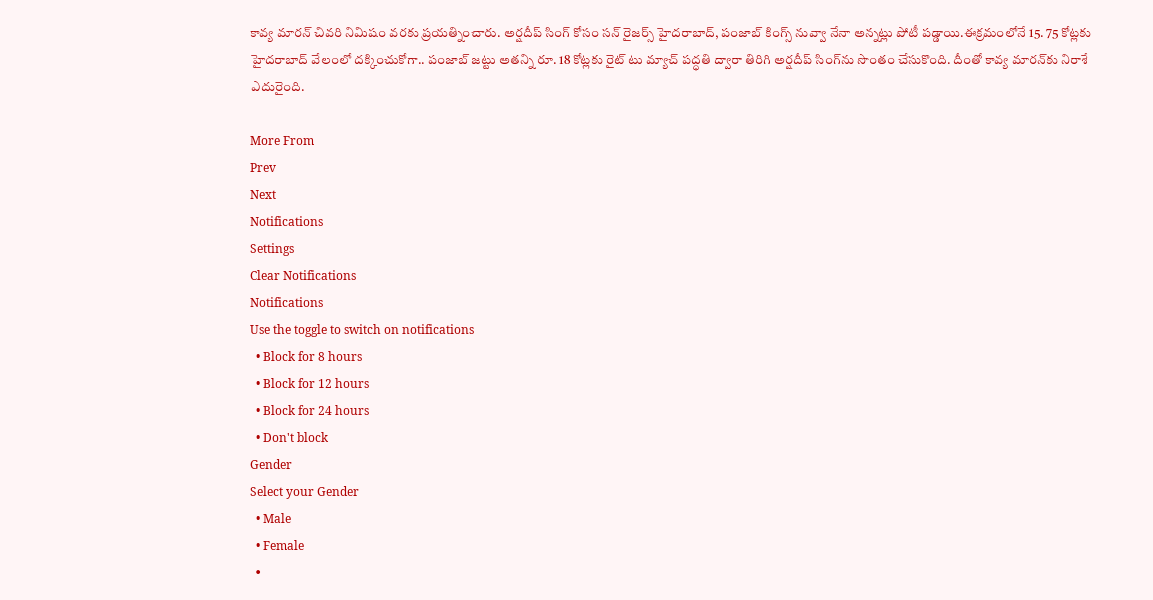కావ్య మారన్ చివరి నిమిషం వరకు ప్రయత్నించారు. అర్షదీప్ సింగ్ కోసం సన్ రైజర్స్ హైదరాబాద్, పంజాబ్ కింగ్స్ నువ్వా నేనా అన్నట్లు పోటీ పడ్డాయి.ఈక్రమంలోనే 15. 75 కోట్లకు హైదరాబాద్ వేలంలో దక్కించుకోగా.. పంజాబ్ జట్టు అతన్ని రూ. 18 కోట్లకు రైట్ టు మ్యాచ్ పద్ధతి ద్వారా తిరిగి అర్షదీప్ సింగ్‌ను సొంతం చేసుకొంది. దీంతో కావ్య మారన్‌కు నిరాశే ఎదురైంది.

More From
Prev
Next
Notifications
Settings
Clear Notifications
Notifications
Use the toggle to switch on notifications
  • Block for 8 hours
  • Block for 12 hours
  • Block for 24 hours
  • Don't block
Gender
Select your Gender
  • Male
  • Female
  •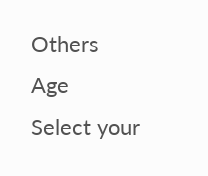Others
Age
Select your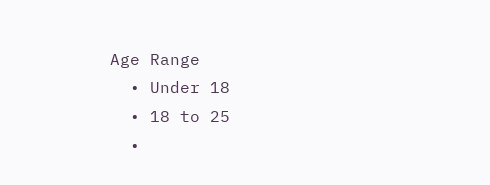Age Range
  • Under 18
  • 18 to 25
  •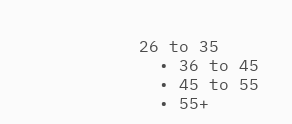26 to 35
  • 36 to 45
  • 45 to 55
  • 55+